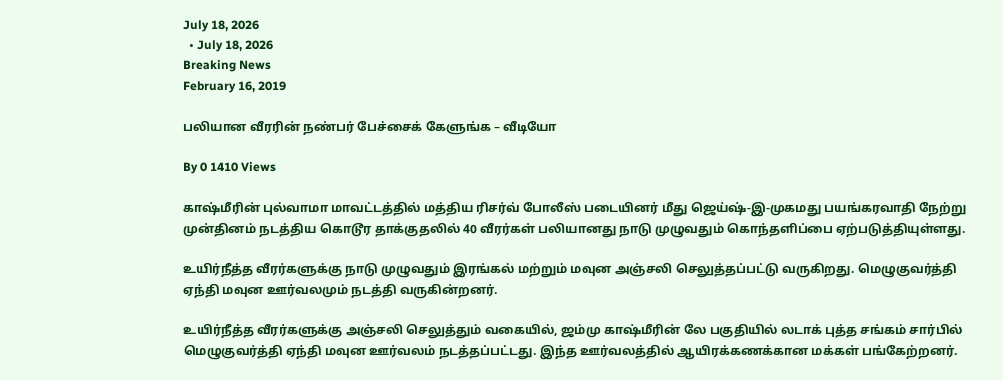July 18, 2026
  • July 18, 2026
Breaking News
February 16, 2019

பலியான வீரரின் நண்பர் பேச்சைக் கேளுங்க – வீடியோ

By 0 1410 Views

காஷ்மீரின் புல்வாமா மாவட்டத்தில் மத்திய ரிசர்வ் போலீஸ் படையினர் மீது ஜெய்ஷ்-இ-முகமது பயங்கரவாதி நேற்று முன்தினம் நடத்திய கொடூர தாக்குதலில் 40 வீரர்கள் பலியானது நாடு முழுவதும் கொந்தளிப்பை ஏற்படுத்தியுள்ளது.

உயிர்நீத்த வீரர்களுக்கு நாடு முழுவதும் இரங்கல் மற்றும் மவுன அஞ்சலி செலுத்தப்பட்டு வருகிறது. மெழுகுவர்த்தி ஏந்தி மவுன ஊர்வலமும் நடத்தி வருகின்றனர்.

உயிர்நீத்த வீரர்களுக்கு அஞ்சலி செலுத்தும் வகையில், ஜம்மு காஷ்மீரின் லே பகுதியில் லடாக் புத்த சங்கம் சார்பில் மெழுகுவர்த்தி ஏந்தி மவுன ஊர்வலம் நடத்தப்பட்டது. இந்த ஊர்வலத்தில் ஆயிரக்கணக்கான மக்கள் பங்கேற்றனர்.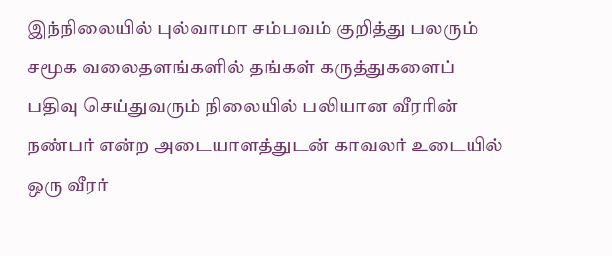இந்நிலையில் புல்வாமா சம்பவம் குறித்து பலரும் சமூக வலைதளங்களில் தங்கள் கருத்துகளைப் பதிவு செய்துவரும் நிலையில் பலியான வீரரின் நண்பர் என்ற அடையாளத்துடன் காவலர் உடையில் ஒரு வீரர்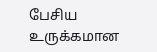பேசிய உருக்கமான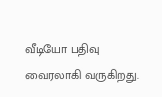வீடியோ பதிவு வைரலாகி வருகிறது.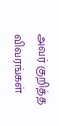அவர் குறித்த விவரங்கள்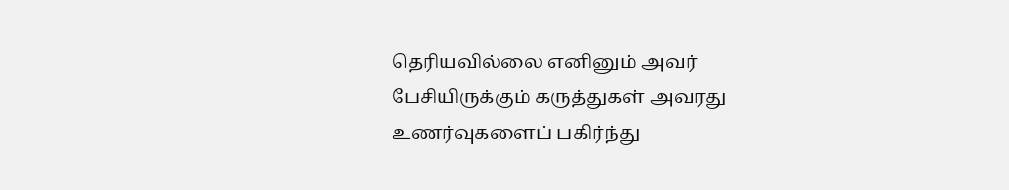தெரியவில்லை எனினும் அவர் பேசியிருக்கும் கருத்துகள் அவரது உணர்வுகளைப் பகிர்ந்து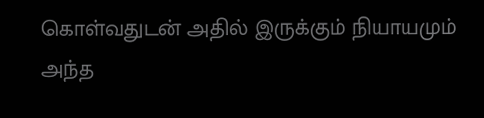கொள்வதுடன் அதில் இருக்கும் நியாயமும் அந்த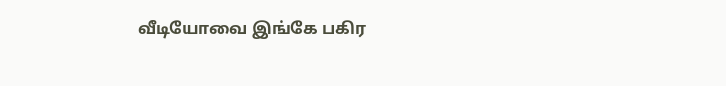வீடியோவை இங்கே பகிர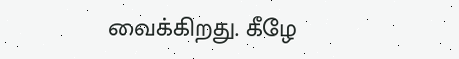வைக்கிறது. கீழே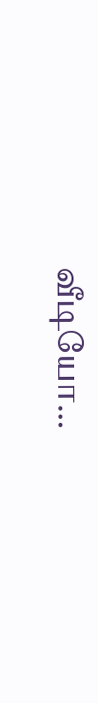வீடியோ…